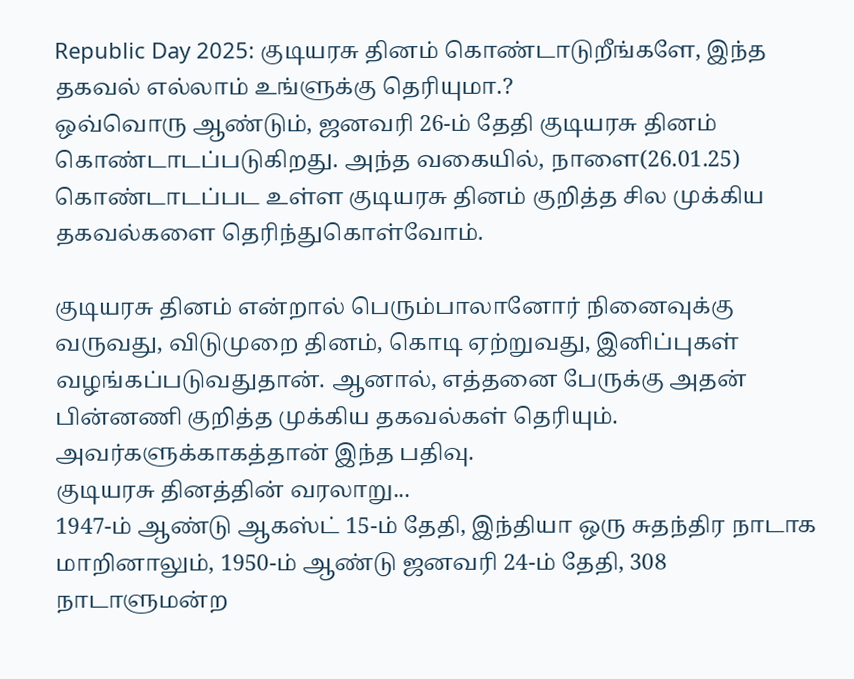Republic Day 2025: குடியரசு தினம் கொண்டாடுறீங்களே, இந்த தகவல் எல்லாம் உங்ளுக்கு தெரியுமா.?
ஒவ்வொரு ஆண்டும், ஜனவரி 26-ம் தேதி குடியரசு தினம் கொண்டாடப்படுகிறது. அந்த வகையில், நாளை(26.01.25) கொண்டாடப்பட உள்ள குடியரசு தினம் குறித்த சில முக்கிய தகவல்களை தெரிந்துகொள்வோம்.

குடியரசு தினம் என்றால் பெரும்பாலானோர் நினைவுக்கு வருவது, விடுமுறை தினம், கொடி ஏற்றுவது, இனிப்புகள் வழங்கப்படுவதுதான். ஆனால், எத்தனை பேருக்கு அதன் பின்னணி குறித்த முக்கிய தகவல்கள் தெரியும். அவர்களுக்காகத்தான் இந்த பதிவு.
குடியரசு தினத்தின் வரலாறு...
1947-ம் ஆண்டு ஆகஸ்ட் 15-ம் தேதி, இந்தியா ஒரு சுதந்திர நாடாக மாறினாலும், 1950-ம் ஆண்டு ஜனவரி 24-ம் தேதி, 308 நாடாளுமன்ற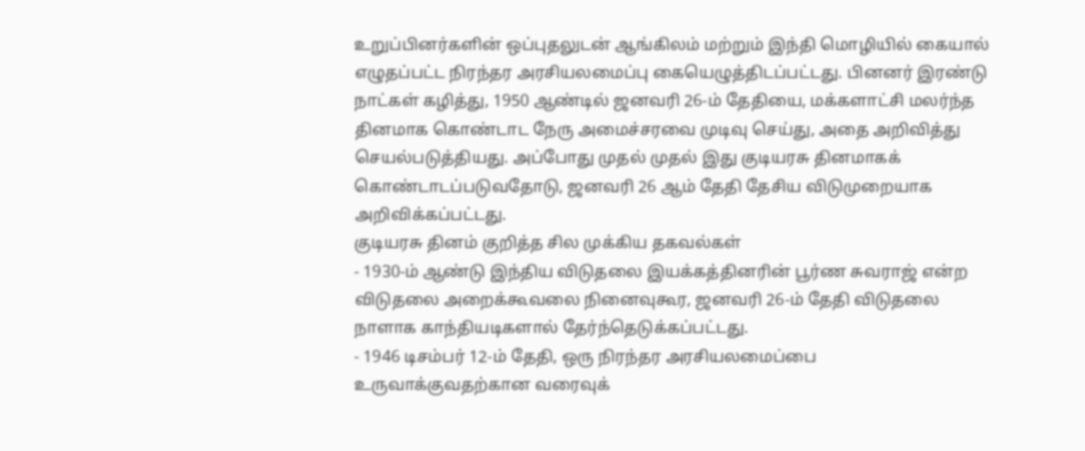உறுப்பினர்களின் ஒப்புதலுடன் ஆங்கிலம் மற்றும் இந்தி மொழியில் கையால் எழுதப்பட்ட நிரந்தர அரசியலமைப்பு கையெழுத்திடப்பட்டது. பினனர் இரண்டு நாட்கள் கழித்து, 1950 ஆண்டில் ஜனவரி 26-ம் தேதியை, மக்களாட்சி மலர்ந்த தினமாக கொண்டாட நேரு அமைச்சரவை முடிவு செய்து, அதை அறிவித்து செயல்படுத்தியது. அப்போது முதல் முதல் இது குடியரசு தினமாகக் கொண்டாடப்படுவதோடு, ஜனவரி 26 ஆம் தேதி தேசிய விடுமுறையாக அறிவிக்கப்பட்டது.
குடியரசு தினம் குறித்த சில முக்கிய தகவல்கள்
- 1930-ம் ஆண்டு இந்திய விடுதலை இயக்கத்தினரின் பூர்ண சுவராஜ் என்ற விடுதலை அறைக்கூவலை நினைவுகூர, ஜனவரி 26-ம் தேதி விடுதலை நாளாக காந்தியடிகளால் தேர்ந்தெடுக்கப்பட்டது.
- 1946 டிசம்பர் 12-ம் தேதி, ஒரு நிரந்தர அரசியலமைப்பை உருவாக்குவதற்கான வரைவுக்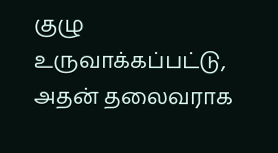குழு உருவாக்கப்பட்டு, அதன் தலைவராக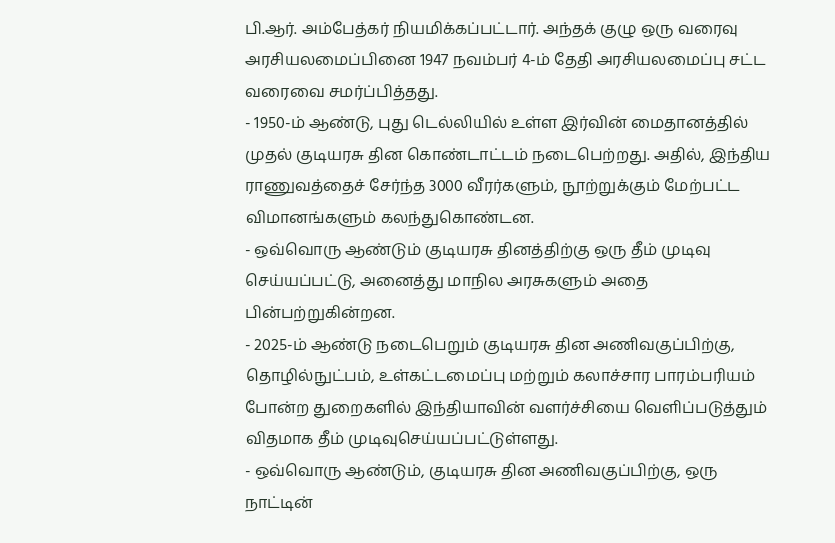பி.ஆர். அம்பேத்கர் நியமிக்கப்பட்டார். அந்தக் குழு ஒரு வரைவு அரசியலமைப்பினை 1947 நவம்பர் 4-ம் தேதி அரசியலமைப்பு சட்ட வரைவை சமர்ப்பித்தது.
- 1950-ம் ஆண்டு, புது டெல்லியில் உள்ள இர்வின் மைதானத்தில் முதல் குடியரசு தின கொண்டாட்டம் நடைபெற்றது. அதில், இந்திய ராணுவத்தைச் சேர்ந்த 3000 வீரர்களும், நூற்றுக்கும் மேற்பட்ட விமானங்களும் கலந்துகொண்டன.
- ஒவ்வொரு ஆண்டும் குடியரசு தினத்திற்கு ஒரு தீம் முடிவு செய்யப்பட்டு, அனைத்து மாநில அரசுகளும் அதை பின்பற்றுகின்றன.
- 2025-ம் ஆண்டு நடைபெறும் குடியரசு தின அணிவகுப்பிற்கு, தொழில்நுட்பம், உள்கட்டமைப்பு மற்றும் கலாச்சார பாரம்பரியம் போன்ற துறைகளில் இந்தியாவின் வளர்ச்சியை வெளிப்படுத்தும் விதமாக தீம் முடிவுசெய்யப்பட்டுள்ளது.
- ஒவ்வொரு ஆண்டும், குடியரசு தின அணிவகுப்பிற்கு, ஒரு நாட்டின்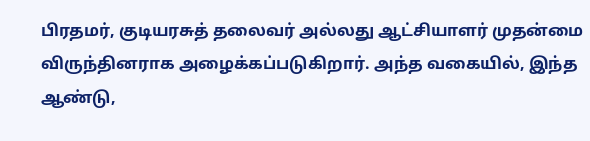பிரதமர், குடியரசுத் தலைவர் அல்லது ஆட்சியாளர் முதன்மை விருந்தினராக அழைக்கப்படுகிறார். அந்த வகையில், இந்த ஆண்டு,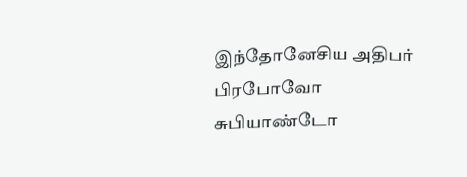இந்தோனேசிய அதிபர் பிரபோவோ சுபியாண்டோ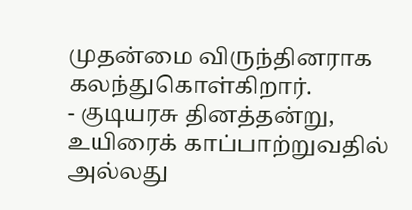முதன்மை விருந்தினராக கலந்துகொள்கிறார்.
- குடியரசு தினத்தன்று, உயிரைக் காப்பாற்றுவதில் அல்லது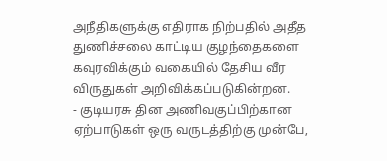அநீதிகளுக்கு எதிராக நிற்பதில் அதீத துணிச்சலை காட்டிய குழந்தைகளை கவுரவிக்கும் வகையில் தேசிய வீர விருதுகள் அறிவிக்கப்படுகின்றன.
- குடியரசு தின அணிவகுப்பிற்கான ஏற்பாடுகள் ஒரு வருடத்திற்கு முன்பே,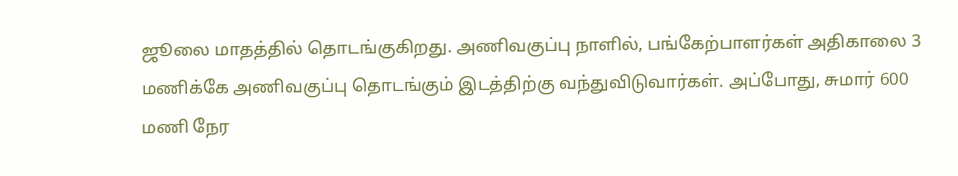ஜூலை மாதத்தில் தொடங்குகிறது. அணிவகுப்பு நாளில், பங்கேற்பாளர்கள் அதிகாலை 3 மணிக்கே அணிவகுப்பு தொடங்கும் இடத்திற்கு வந்துவிடுவார்கள். அப்போது, சுமார் 600 மணி நேர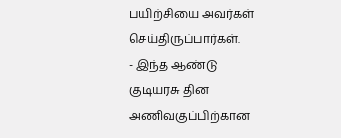பயிற்சியை அவர்கள் செய்திருப்பார்கள்.
- இந்த ஆண்டு குடியரசு தின அணிவகுப்பிற்கான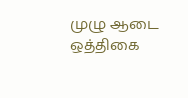முழு ஆடை ஒத்திகை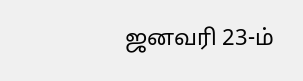ஜனவரி 23-ம்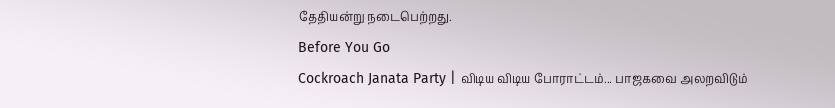தேதியன்று நடைபெற்றது.
Before You Go
Cockroach Janata Party | விடிய விடிய போராட்டம்... பாஜகவை அலறவிடும்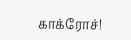காக்ரோச்!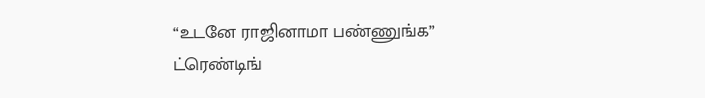“உடனே ராஜினாமா பண்ணுங்க”
ட்ரெண்டிங்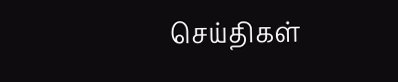செய்திகள்